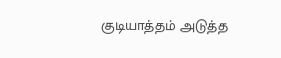குடியாத்தம் அடுத்த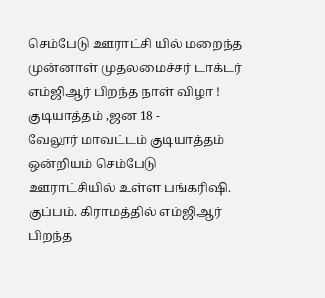செம்பேடு ஊராட்சி யில் மறைந்த முன்னாள் முதலமைச்சர் டாக்டர் எம்ஜிஆர் பிறந்த நாள் விழா !
குடியாத்தம் ,ஜன 18 -
வேலூர் மாவட்டம் குடியாத்தம் ஒன்றியம் செம்பேடு ஊராட்சியில் உள்ள பங்கரிஷி. குப்பம். கிராமத்தில் எம்ஜிஆர் பிறந்த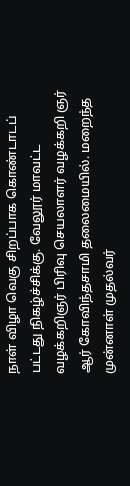நாள் விழா வெகு சிறப்பாக கொண்டாடப் பட்டது நிகழ்ச்சிக்கு. வேலூர் மாவட்ட வழக்கறிஞர் பிரிவு செயலாளர் வழக்கறி ஞர் ஆர் கோவிந்தசாமி தலைமையில். மறைந்த முன்னாள் முதல்வர்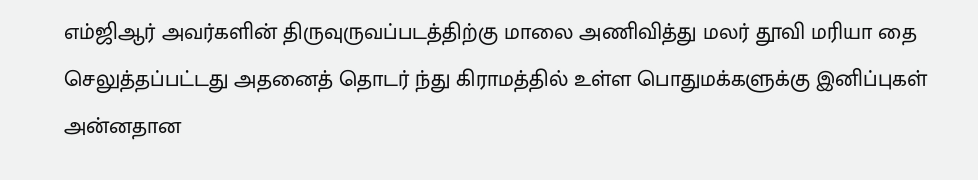எம்ஜிஆர் அவர்களின் திருவுருவப்படத்திற்கு மாலை அணிவித்து மலர் தூவி மரியா தை செலுத்தப்பட்டது அதனைத் தொடர் ந்து கிராமத்தில் உள்ள பொதுமக்களுக்கு இனிப்புகள் அன்னதான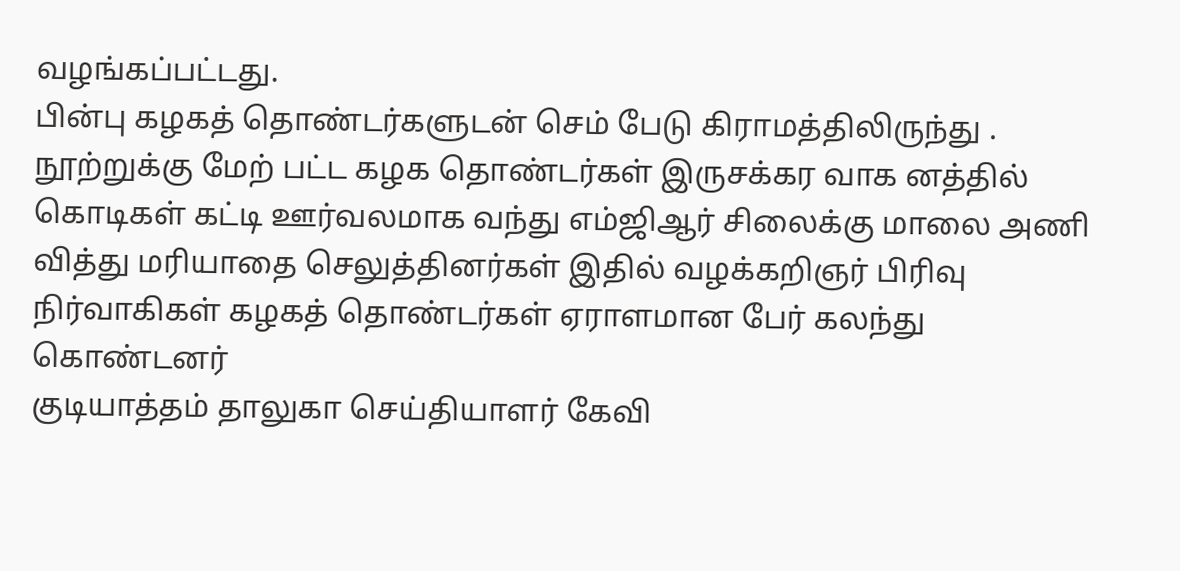வழங்கப்பட்டது.
பின்பு கழகத் தொண்டர்களுடன் செம் பேடு கிராமத்திலிருந்து . நூற்றுக்கு மேற் பட்ட கழக தொண்டர்கள் இருசக்கர வாக னத்தில் கொடிகள் கட்டி ஊர்வலமாக வந்து எம்ஜிஆர் சிலைக்கு மாலை அணி வித்து மரியாதை செலுத்தினர்கள் இதில் வழக்கறிஞர் பிரிவு நிர்வாகிகள் கழகத் தொண்டர்கள் ஏராளமான பேர் கலந்து கொண்டனர்
குடியாத்தம் தாலுகா செய்தியாளர் கேவி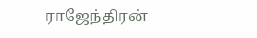ராஜேந்திரன்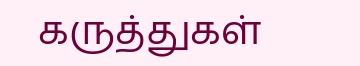கருத்துகள்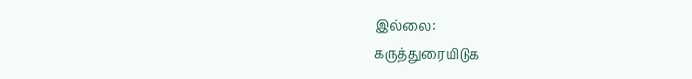இல்லை:
கருத்துரையிடுக